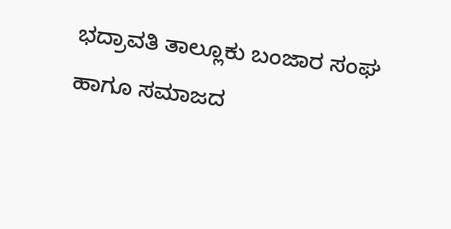ಭದ್ರಾವತಿ ತಾಲ್ಲೂಕು ಬಂಜಾರ ಸಂಘ ಹಾಗೂ ಸಮಾಜದ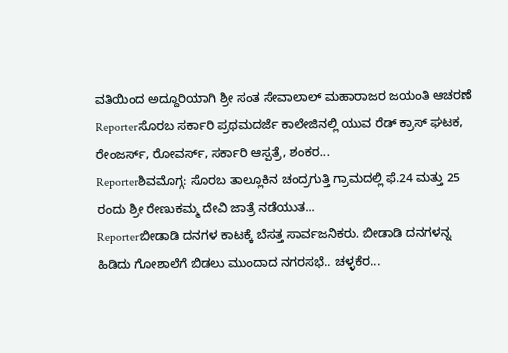ವತಿಯಿಂದ ಅದ್ದೂರಿಯಾಗಿ ಶ್ರೀ ಸಂತ ಸೇವಾಲಾಲ್ ಮಹಾರಾಜರ ಜಯಂತಿ ಆಚರಣೆ
Reporterಸೊರಬ ಸರ್ಕಾರಿ ಪ್ರಥಮದರ್ಜೆ ಕಾಲೇಜಿನಲ್ಲಿ ಯುವ ರೆಡ್ ಕ್ರಾಸ್ ಘಟಕ, ರೇಂಜರ್ಸ್, ರೋವರ್ಸ್, ಸರ್ಕಾರಿ ಆಸ್ಪತ್ರೆ, ಶಂಕರ...
Reporterಶಿವಮೊಗ್ಗ: ಸೊರಬ ತಾಲ್ಲೂಕಿನ ಚಂದ್ರಗುತ್ತಿ ಗ್ರಾಮದಲ್ಲಿ ಫೆ.24 ಮತ್ತು 25 ರಂದು ಶ್ರೀ ರೇಣುಕಮ್ಮ ದೇವಿ ಜಾತ್ರೆ ನಡೆಯುತ...
Reporterಬೀಡಾಡಿ ದನಗಳ ಕಾಟಕ್ಕೆ ಬೆಸತ್ತ ಸಾರ್ವಜನಿಕರು. ಬೀಡಾಡಿ ದನಗಳನ್ನ ಹಿಡಿದು ಗೋಶಾಲೆಗೆ ಬಿಡಲು ಮುಂದಾದ ನಗರಸಭೆ.. ಚಳ್ಳಕೆರ...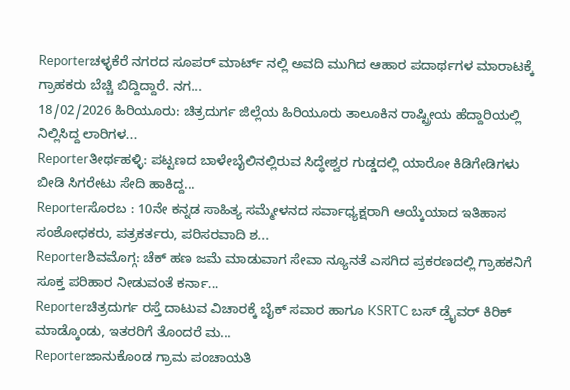Reporterಚಳ್ಳಕೆರೆ ನಗರದ ಸೂಪರ್ ಮಾರ್ಟ್ ನಲ್ಲಿ ಅವದಿ ಮುಗಿದ ಆಹಾರ ಪದಾರ್ಥಗಳ ಮಾರಾಟಕ್ಕೆ ಗ್ರಾಹಕರು ಬೆಚ್ಚಿ ಬಿದ್ದಿದ್ದಾರೆ. ನಗ...
18/02/2026 ಹಿರಿಯೂರು: ಚಿತ್ರದುರ್ಗ ಜಿಲ್ಲೆಯ ಹಿರಿಯೂರು ತಾಲೂಕಿನ ರಾಷ್ಟ್ರೀಯ ಹೆದ್ದಾರಿಯಲ್ಲಿ ನಿಲ್ಲಿಸಿದ್ದ ಲಾರಿಗಳ...
Reporterತೀರ್ಥಹಳ್ಳಿ: ಪಟ್ಟಣದ ಬಾಳೇಬೈಲಿನಲ್ಲಿರುವ ಸಿದ್ಧೇಶ್ವರ ಗುಡ್ಡದಲ್ಲಿ ಯಾರೋ ಕಿಡಿಗೇಡಿಗಳು ಬೀಡಿ ಸಿಗರೇಟು ಸೇದಿ ಹಾಕಿದ್ದ...
Reporterಸೊರಬ : 10ನೇ ಕನ್ನಡ ಸಾಹಿತ್ಯ ಸಮ್ಮೇಳನದ ಸರ್ವಾಧ್ಯಕ್ಷರಾಗಿ ಆಯ್ಕೆಯಾದ ಇತಿಹಾಸ ಸಂಶೋಧಕರು, ಪತ್ರಕರ್ತರು, ಪರಿಸರವಾದಿ ಶ...
Reporterಶಿವಮೊಗ್ಗ: ಚೆಕ್ ಹಣ ಜಮೆ ಮಾಡುವಾಗ ಸೇವಾ ನ್ಯೂನತೆ ಎಸಗಿದ ಪ್ರಕರಣದಲ್ಲಿ ಗ್ರಾಹಕನಿಗೆ ಸೂಕ್ತ ಪರಿಹಾರ ನೀಡುವಂತೆ ಕರ್ನಾ...
Reporterಚಿತ್ರದುರ್ಗ ರಸ್ತೆ ದಾಟುವ ವಿಚಾರಕ್ಕೆ ಬೈಕ್ ಸವಾರ ಹಾಗೂ KSRTC ಬಸ್ ಡ್ರೈವರ್ ಕಿರಿಕ್ ಮಾಡ್ಕೊಂಡು, ಇತರರಿಗೆ ತೊಂದರೆ ಮ...
Reporterಜಾನುಕೊಂಡ ಗ್ರಾಮ ಪಂಚಾಯತಿ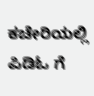ಕಚೇರಿಯಲ್ಲಿ ಪಿಡಿಓ ಗೆ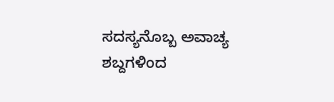ಸದಸ್ಯನೊಬ್ಬ ಅವಾಚ್ಯ ಶಬ್ದಗಳಿಂದ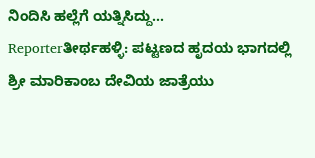ನಿಂದಿಸಿ ಹಲ್ಲೆಗೆ ಯತ್ನಿಸಿದ್ದು...
Reporterತೀರ್ಥಹಳ್ಳಿ: ಪಟ್ಟಣದ ಹೃದಯ ಭಾಗದಲ್ಲಿ ಶ್ರೀ ಮಾರಿಕಾಂಬ ದೇವಿಯ ಜಾತ್ರೆಯು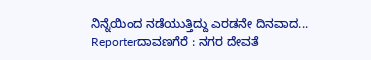ನಿನ್ನೆಯಿಂದ ನಡೆಯುತ್ತಿದ್ದು ಎರಡನೇ ದಿನವಾದ...
Reporterದಾವಣಗೆರೆ : ನಗರ ದೇವತೆ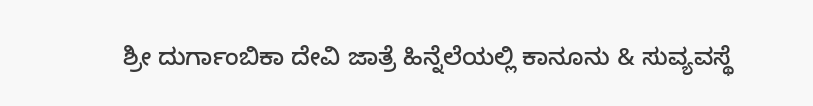ಶ್ರೀ ದುರ್ಗಾಂಬಿಕಾ ದೇವಿ ಜಾತ್ರೆ ಹಿನ್ನೆಲೆಯಲ್ಲಿ ಕಾನೂನು & ಸುವ್ಯವಸ್ಥೆ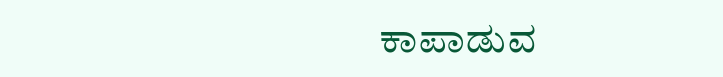ಕಾಪಾಡುವ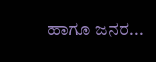ಹಾಗೂ ಜನರ...